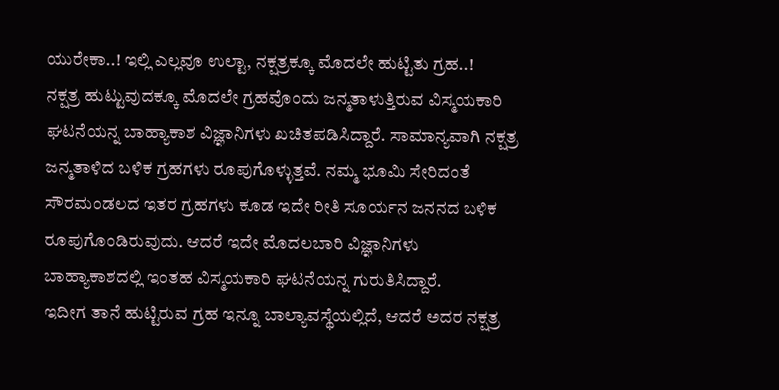ಯುರೇಕಾ..! ಇಲ್ಲಿ ಎಲ್ಲವೂ ಉಲ್ಟಾ, ನಕ್ಷತ್ರಕ್ಕೂ ಮೊದಲೇ ಹುಟ್ಟಿತು ಗ್ರಹ..!
ನಕ್ಷತ್ರ ಹುಟ್ಟುವುದಕ್ಕೂ ಮೊದಲೇ ಗ್ರಹವೊಂದು ಜನ್ಮತಾಳುತ್ತಿರುವ ವಿಸ್ಮಯಕಾರಿ ಘಟನೆಯನ್ನ ಬಾಹ್ಯಾಕಾಶ ವಿಜ್ಞಾನಿಗಳು ಖಚಿತಪಡಿಸಿದ್ದಾರೆ. ಸಾಮಾನ್ಯವಾಗಿ ನಕ್ಷತ್ರ ಜನ್ಮತಾಳಿದ ಬಳಿಕ ಗ್ರಹಗಳು ರೂಪುಗೊಳ್ಳುತ್ತವೆ. ನಮ್ಮ ಭೂಮಿ ಸೇರಿದಂತೆ ಸೌರಮಂಡಲದ ಇತರ ಗ್ರಹಗಳು ಕೂಡ ಇದೇ ರೀತಿ ಸೂರ್ಯನ ಜನನದ ಬಳಿಕ ರೂಪುಗೊಂಡಿರುವುದು. ಆದರೆ ಇದೇ ಮೊದಲಬಾರಿ ವಿಜ್ಞಾನಿಗಳು ಬಾಹ್ಯಾಕಾಶದಲ್ಲಿ ಇಂತಹ ವಿಸ್ಮಯಕಾರಿ ಘಟನೆಯನ್ನ ಗುರುತಿಸಿದ್ದಾರೆ.
ಇದೀಗ ತಾನೆ ಹುಟ್ಟಿರುವ ಗ್ರಹ ಇನ್ನೂ ಬಾಲ್ಯಾವಸ್ಥೆಯಲ್ಲಿದೆ, ಆದರೆ ಅದರ ನಕ್ಷತ್ರ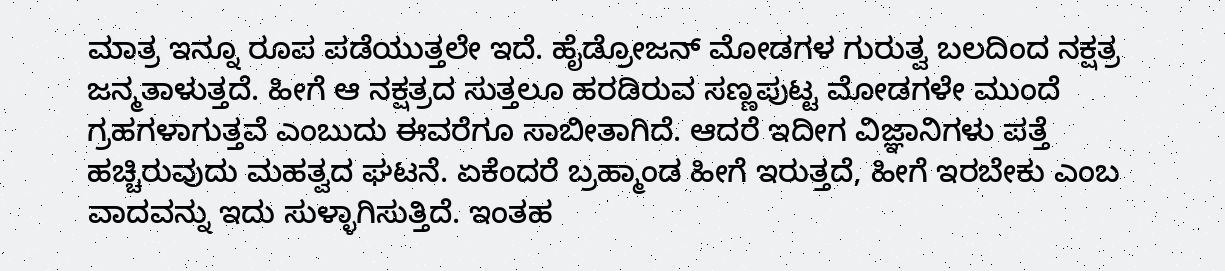ಮಾತ್ರ ಇನ್ನೂ ರೂಪ ಪಡೆಯುತ್ತಲೇ ಇದೆ. ಹೈಡ್ರೋಜನ್ ಮೋಡಗಳ ಗುರುತ್ವ ಬಲದಿಂದ ನಕ್ಷತ್ರ ಜನ್ಮತಾಳುತ್ತದೆ. ಹೀಗೆ ಆ ನಕ್ಷತ್ರದ ಸುತ್ತಲೂ ಹರಡಿರುವ ಸಣ್ಣಪುಟ್ಟ ಮೋಡಗಳೇ ಮುಂದೆ ಗ್ರಹಗಳಾಗುತ್ತವೆ ಎಂಬುದು ಈವರೆಗೂ ಸಾಬೀತಾಗಿದೆ. ಆದರೆ ಇದೀಗ ವಿಜ್ಞಾನಿಗಳು ಪತ್ತೆ ಹಚ್ಚಿರುವುದು ಮಹತ್ವದ ಘಟನೆ. ಏಕೆಂದರೆ ಬ್ರಹ್ಮಾಂಡ ಹೀಗೆ ಇರುತ್ತದೆ, ಹೀಗೆ ಇರಬೇಕು ಎಂಬ ವಾದವನ್ನು ಇದು ಸುಳ್ಳಾಗಿಸುತ್ತಿದೆ. ಇಂತಹ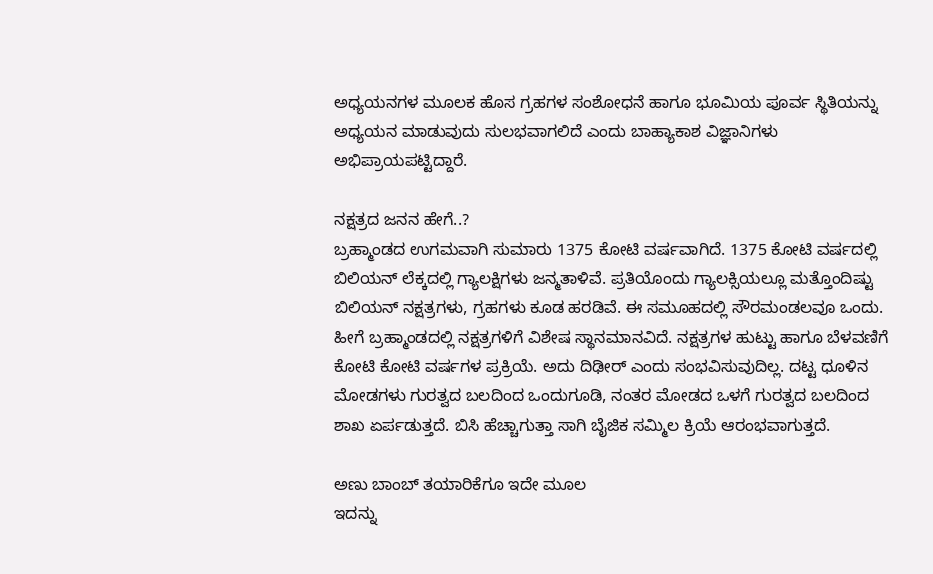ಅಧ್ಯಯನಗಳ ಮೂಲಕ ಹೊಸ ಗ್ರಹಗಳ ಸಂಶೋಧನೆ ಹಾಗೂ ಭೂಮಿಯ ಪೂರ್ವ ಸ್ಥಿತಿಯನ್ನು ಅಧ್ಯಯನ ಮಾಡುವುದು ಸುಲಭವಾಗಲಿದೆ ಎಂದು ಬಾಹ್ಯಾಕಾಶ ವಿಜ್ಞಾನಿಗಳು ಅಭಿಪ್ರಾಯಪಟ್ಟಿದ್ದಾರೆ.

ನಕ್ಷತ್ರದ ಜನನ ಹೇಗೆ..?
ಬ್ರಹ್ಮಾಂಡದ ಉಗಮವಾಗಿ ಸುಮಾರು 1375 ಕೋಟಿ ವರ್ಷವಾಗಿದೆ. 1375 ಕೋಟಿ ವರ್ಷದಲ್ಲಿ ಬಿಲಿಯನ್ ಲೆಕ್ಕದಲ್ಲಿ ಗ್ಯಾಲಕ್ಷಿಗಳು ಜನ್ಮತಾಳಿವೆ. ಪ್ರತಿಯೊಂದು ಗ್ಯಾಲಕ್ಸಿಯಲ್ಲೂ ಮತ್ತೊಂದಿಷ್ಟು ಬಿಲಿಯನ್ ನಕ್ಷತ್ರಗಳು, ಗ್ರಹಗಳು ಕೂಡ ಹರಡಿವೆ. ಈ ಸಮೂಹದಲ್ಲಿ ಸೌರಮಂಡಲವೂ ಒಂದು. ಹೀಗೆ ಬ್ರಹ್ಮಾಂಡದಲ್ಲಿ ನಕ್ಷತ್ರಗಳಿಗೆ ವಿಶೇಷ ಸ್ಥಾನಮಾನವಿದೆ. ನಕ್ಷತ್ರಗಳ ಹುಟ್ಟು ಹಾಗೂ ಬೆಳವಣಿಗೆ ಕೋಟಿ ಕೋಟಿ ವರ್ಷಗಳ ಪ್ರಕ್ರಿಯೆ. ಅದು ದಿಢೀರ್ ಎಂದು ಸಂಭವಿಸುವುದಿಲ್ಲ. ದಟ್ಟ ಧೂಳಿನ ಮೋಡಗಳು ಗುರತ್ವದ ಬಲದಿಂದ ಒಂದುಗೂಡಿ, ನಂತರ ಮೋಡದ ಒಳಗೆ ಗುರತ್ವದ ಬಲದಿಂದ ಶಾಖ ಏರ್ಪಡುತ್ತದೆ. ಬಿಸಿ ಹೆಚ್ಚಾಗುತ್ತಾ ಸಾಗಿ ಬೈಜಿಕ ಸಮ್ಮಿಲ ಕ್ರಿಯೆ ಆರಂಭವಾಗುತ್ತದೆ.

ಅಣು ಬಾಂಬ್ ತಯಾರಿಕೆಗೂ ಇದೇ ಮೂಲ
ಇದನ್ನು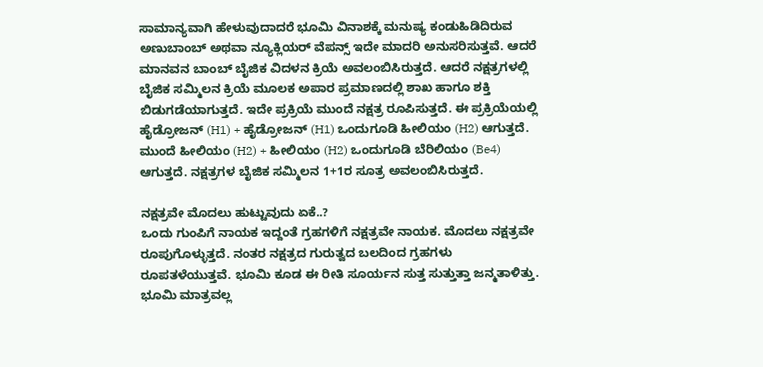ಸಾಮಾನ್ಯವಾಗಿ ಹೇಳುವುದಾದರೆ ಭೂಮಿ ವಿನಾಶಕ್ಕೆ ಮನುಷ್ಯ ಕಂಡುಹಿಡಿದಿರುವ ಅಣುಬಾಂಬ್ ಅಥವಾ ನ್ಯೂಕ್ಲಿಯರ್ ವೆಪನ್ಸ್ ಇದೇ ಮಾದರಿ ಅನುಸರಿಸುತ್ತವೆ. ಆದರೆ ಮಾನವನ ಬಾಂಬ್ ಬೈಜಿಕ ವಿದಳನ ಕ್ರಿಯೆ ಅವಲಂಬಿಸಿರುತ್ತದೆ. ಆದರೆ ನಕ್ಷತ್ರಗಳಲ್ಲಿ ಬೈಜಿಕ ಸಮ್ಮಿಲನ ಕ್ರಿಯೆ ಮೂಲಕ ಅಪಾರ ಪ್ರಮಾಣದಲ್ಲಿ ಶಾಖ ಹಾಗೂ ಶಕ್ತಿ ಬಿಡುಗಡೆಯಾಗುತ್ತದೆ. ಇದೇ ಪ್ರಕ್ರಿಯೆ ಮುಂದೆ ನಕ್ಷತ್ರ ರೂಪಿಸುತ್ತದೆ. ಈ ಪ್ರಕ್ರಿಯೆಯಲ್ಲಿ ಹೈಡ್ರೋಜನ್ (H1) + ಹೈಡ್ರೋಜನ್ (H1) ಒಂದುಗೂಡಿ ಹೀಲಿಯಂ (H2) ಆಗುತ್ತದೆ. ಮುಂದೆ ಹೀಲಿಯಂ (H2) + ಹೀಲಿಯಂ (H2) ಒಂದುಗೂಡಿ ಬೆರಿಲಿಯಂ (Be4) ಆಗುತ್ತದೆ. ನಕ್ಷತ್ರಗಳ ಬೈಜಿಕ ಸಮ್ಮಿಲನ 1+1ರ ಸೂತ್ರ ಅವಲಂಬಿಸಿರುತ್ತದೆ.

ನಕ್ಷತ್ರವೇ ಮೊದಲು ಹುಟ್ಟುವುದು ಏಕೆ..?
ಒಂದು ಗುಂಪಿಗೆ ನಾಯಕ ಇದ್ದಂತೆ ಗ್ರಹಗಳಿಗೆ ನಕ್ಷತ್ರವೇ ನಾಯಕ. ಮೊದಲು ನಕ್ಷತ್ರವೇ ರೂಪುಗೊಳ್ಳುತ್ತದೆ. ನಂತರ ನಕ್ಷತ್ರದ ಗುರುತ್ವದ ಬಲದಿಂದ ಗ್ರಹಗಳು ರೂಪತಳೆಯುತ್ತವೆ. ಭೂಮಿ ಕೂಡ ಈ ರೀತಿ ಸೂರ್ಯನ ಸುತ್ತ ಸುತ್ತುತ್ತಾ ಜನ್ಮತಾಳಿತ್ತು. ಭೂಮಿ ಮಾತ್ರವಲ್ಲ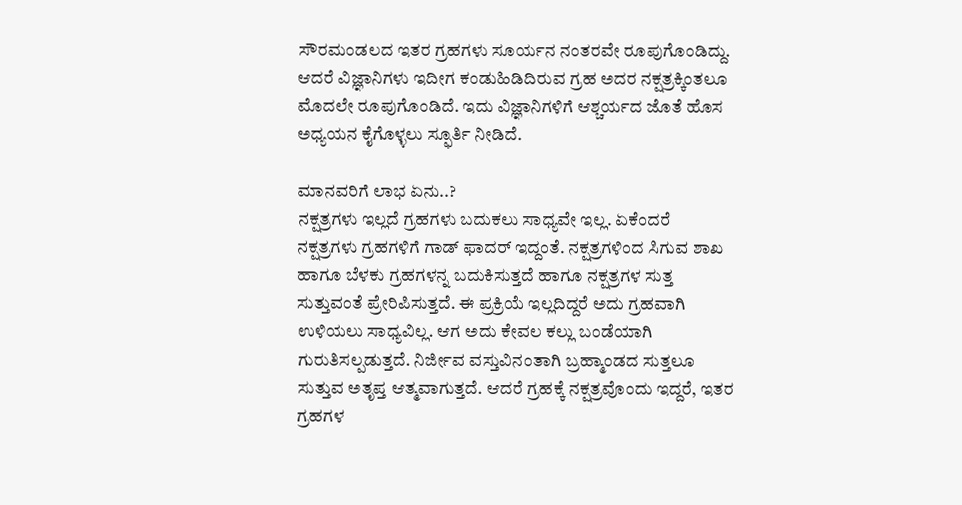ಸೌರಮಂಡಲದ ಇತರ ಗ್ರಹಗಳು ಸೂರ್ಯನ ನಂತರವೇ ರೂಪುಗೊಂಡಿದ್ದು. ಆದರೆ ವಿಜ್ಞಾನಿಗಳು ಇದೀಗ ಕಂಡುಹಿಡಿದಿರುವ ಗ್ರಹ ಅದರ ನಕ್ಷತ್ರಕ್ಕಿಂತಲೂ ಮೊದಲೇ ರೂಪುಗೊಂಡಿದೆ. ಇದು ವಿಜ್ಞಾನಿಗಳಿಗೆ ಆಶ್ಚರ್ಯದ ಜೊತೆ ಹೊಸ ಅಧ್ಯಯನ ಕೈಗೊಳ್ಳಲು ಸ್ಫೂರ್ತಿ ನೀಡಿದೆ.

ಮಾನವರಿಗೆ ಲಾಭ ಏನು..?
ನಕ್ಷತ್ರಗಳು ಇಲ್ಲದೆ ಗ್ರಹಗಳು ಬದುಕಲು ಸಾಧ್ಯವೇ ಇಲ್ಲ. ಏಕೆಂದರೆ ನಕ್ಷತ್ರಗಳು ಗ್ರಹಗಳಿಗೆ ಗಾಡ್ ಫಾದರ್ ಇದ್ದಂತೆ. ನಕ್ಷತ್ರಗಳಿಂದ ಸಿಗುವ ಶಾಖ ಹಾಗೂ ಬೆಳಕು ಗ್ರಹಗಳನ್ನ ಬದುಕಿಸುತ್ತದೆ ಹಾಗೂ ನಕ್ಷತ್ರಗಳ ಸುತ್ತ ಸುತ್ತುವಂತೆ ಪ್ರೇರಿಪಿಸುತ್ತದೆ. ಈ ಪ್ರಕ್ರಿಯೆ ಇಲ್ಲದಿದ್ದರೆ ಅದು ಗ್ರಹವಾಗಿ ಉಳಿಯಲು ಸಾಧ್ಯವಿಲ್ಲ. ಆಗ ಅದು ಕೇವಲ ಕಲ್ಲು ಬಂಡೆಯಾಗಿ ಗುರುತಿಸಲ್ಪಡುತ್ತದೆ. ನಿರ್ಜೀವ ವಸ್ತುವಿನಂತಾಗಿ ಬ್ರಹ್ಮಾಂಡದ ಸುತ್ತಲೂ ಸುತ್ತುವ ಅತೃಪ್ತ ಆತ್ಮವಾಗುತ್ತದೆ. ಆದರೆ ಗ್ರಹಕ್ಕೆ ನಕ್ಷತ್ರವೊಂದು ಇದ್ದರೆ, ಇತರ ಗ್ರಹಗಳ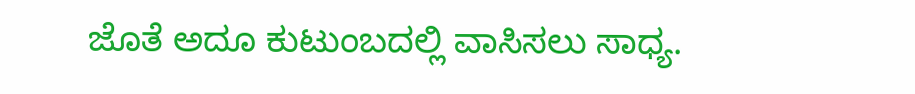ಜೊತೆ ಅದೂ ಕುಟುಂಬದಲ್ಲಿ ವಾಸಿಸಲು ಸಾಧ್ಯ.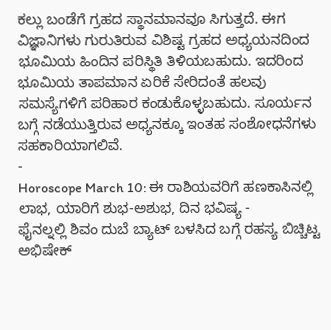ಕಲ್ಲು ಬಂಡೆಗೆ ಗ್ರಹದ ಸ್ಥಾನಮಾನವೂ ಸಿಗುತ್ತದೆ. ಈಗ ವಿಜ್ಞಾನಿಗಳು ಗುರುತಿರುವ ವಿಶಿಷ್ಟ ಗ್ರಹದ ಅಧ್ಯಯನದಿಂದ ಭೂಮಿಯ ಹಿಂದಿನ ಪರಿಸ್ಥಿತಿ ತಿಳಿಯಬಹುದು. ಇದರಿಂದ ಭೂಮಿಯ ತಾಪಮಾನ ಏರಿಕೆ ಸೇರಿದಂತೆ ಹಲವು ಸಮಸ್ಯೆಗಳಿಗೆ ಪರಿಹಾರ ಕಂಡುಕೊಳ್ಳಬಹುದು. ಸೂರ್ಯನ ಬಗ್ಗೆ ನಡೆಯುತ್ತಿರುವ ಅಧ್ಯನಕ್ಕೂ ಇಂತಹ ಸಂಶೋಧನೆಗಳು ಸಹಕಾರಿಯಾಗಲಿವೆ.
-
Horoscope March 10: ಈ ರಾಶಿಯವರಿಗೆ ಹಣಕಾಸಿನಲ್ಲಿ ಲಾಭ, ಯಾರಿಗೆ ಶುಭ-ಅಶುಭ, ದಿನ ಭವಿಷ್ಯ -
ಫೈನಲ್ನಲ್ಲಿ ಶಿವಂ ದುಬೆ ಬ್ಯಾಟ್ ಬಳಸಿದ ಬಗ್ಗೆ ರಹಸ್ಯ ಬಿಚ್ಚಿಟ್ಟ ಅಭಿಷೇಕ್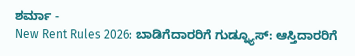ಶರ್ಮಾ -
New Rent Rules 2026: ಬಾಡಿಗೆದಾರರಿಗೆ ಗುಡ್ನ್ಯೂಸ್: ಆಸ್ತಿದಾರರಿಗೆ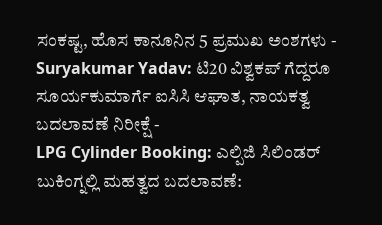ಸಂಕಷ್ಟ, ಹೊಸ ಕಾನೂನಿನ 5 ಪ್ರಮುಖ ಅಂಶಗಳು -
Suryakumar Yadav: ಟಿ20 ವಿಶ್ವಕಪ್ ಗೆದ್ದರೂ ಸೂರ್ಯಕುಮಾರ್ಗೆ ಐಸಿಸಿ ಆಘಾತ, ನಾಯಕತ್ವ ಬದಲಾವಣೆ ನಿರೀಕ್ಷೆ -
LPG Cylinder Booking: ಎಲ್ಪಿಜಿ ಸಿಲಿಂಡರ್ ಬುಕಿಂಗ್ನಲ್ಲಿ ಮಹತ್ವದ ಬದಲಾವಣೆ: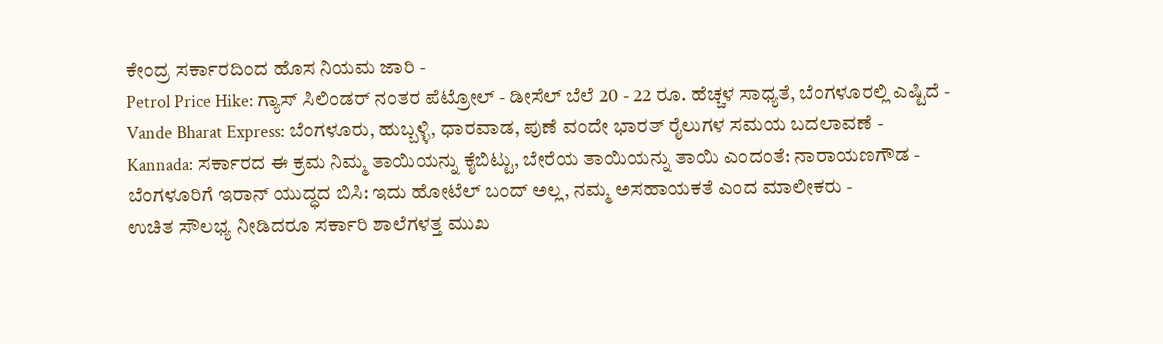ಕೇಂದ್ರ ಸರ್ಕಾರದಿಂದ ಹೊಸ ನಿಯಮ ಜಾರಿ -
Petrol Price Hike: ಗ್ಯಾಸ್ ಸಿಲಿಂಡರ್ ನಂತರ ಪೆಟ್ರೋಲ್ - ಡೀಸೆಲ್ ಬೆಲೆ 20 - 22 ರೂ. ಹೆಚ್ಚಳ ಸಾಧ್ಯತೆ, ಬೆಂಗಳೂರಲ್ಲಿ ಎಷ್ಟಿದೆ -
Vande Bharat Express: ಬೆಂಗಳೂರು, ಹುಬ್ಬಳ್ಳಿ, ಧಾರವಾಡ, ಪುಣೆ ವಂದೇ ಭಾರತ್ ರೈಲುಗಳ ಸಮಯ ಬದಲಾವಣೆ -
Kannada: ಸರ್ಕಾರದ ಈ ಕ್ರಮ ನಿಮ್ಮ ತಾಯಿಯನ್ನು ಕೈಬಿಟ್ಟು, ಬೇರೆಯ ತಾಯಿಯನ್ನು ತಾಯಿ ಎಂದಂತೆ: ನಾರಾಯಣಗೌಡ -
ಬೆಂಗಳೂರಿಗೆ ಇರಾನ್ ಯುದ್ಧದ ಬಿಸಿ: ಇದು ಹೋಟೆಲ್ ಬಂದ್ ಅಲ್ಲ, ನಮ್ಮ ಅಸಹಾಯಕತೆ ಎಂದ ಮಾಲೀಕರು -
ಉಚಿತ ಸೌಲಭ್ಯ ನೀಡಿದರೂ ಸರ್ಕಾರಿ ಶಾಲೆಗಳತ್ತ ಮುಖ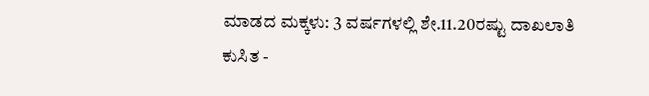ಮಾಡದ ಮಕ್ಕಳು: 3 ವರ್ಷಗಳಲ್ಲಿ ಶೇ.11.20ರಷ್ಟು ದಾಖಲಾತಿ ಕುಸಿತ -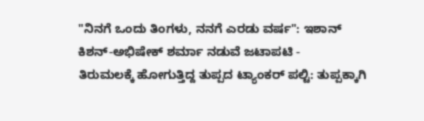"ನಿನಗೆ ಒಂದು ತಿಂಗಳು, ನನಗೆ ಎರಡು ವರ್ಷ": ಇಶಾನ್ ಕಿಶನ್-ಅಭಿಷೇಕ್ ಶರ್ಮಾ ನಡುವೆ ಜಟಾಪಟಿ -
ತಿರುಮಲಕ್ಕೆ ಹೋಗುತ್ತಿದ್ದ ತುಪ್ಪದ ಟ್ಯಾಂಕರ್ ಪಲ್ಟಿ: ತುಪ್ಪಕ್ಕಾಗಿ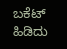ಬಕೆಟ್ ಹಿಡಿದು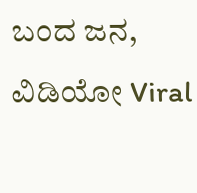ಬಂದ ಜನ, ವಿಡಿಯೋ Viral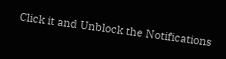Click it and Unblock the Notifications